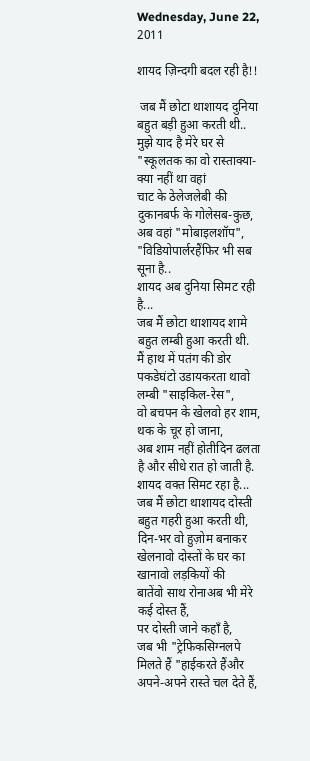Wednesday, June 22, 2011

शायद ज़िन्दगी बदल रही है!!

 जब मैं छोटा थाशायद दुनिया बहुत बड़ी हुआ करती थी..
मुझे याद है मेरे घर से "स्कूलतक का वो रास्ताक्या-क्या नहीं था वहां
चाट के ठेलेजलेबी की दुकानबर्फ के गोलेसब-कुछ,
अब वहां "मोबाइलशॉप", "विडियोपार्लरहैंफिर भी सब सूना है..
शायद अब दुनिया सिमट रही है...
जब मैं छोटा थाशायद शामे बहुत लम्बी हुआ करती थी.
मैं हाथ में पतंग की डोर पकडेघंटो उडायकरता थावो लम्बी "साइकिल-रेस",
वो बचपन के खेलवो हर शाम, थक के चूर हो जाना,
अब शाम नहीं होतीदिन ढलता है और सीधे रात हो जाती है.
शायद वक्त सिमट रहा है...
जब मैं छोटा थाशायद दोस्ती बहुत गहरी हुआ करती थी,
दिन-भर वो हुज़ोम बनाकर खेलनावो दोस्तों के घर का खानावो लड़कियों की
बातेंवो साथ रोनाअब भी मेरे कई दोस्त हैं,
पर दोस्ती जाने कहाँ है,
जब भी "ट्रेफिकसिग्नलपे मिलते हैं "हाईकरते हैंऔर अपने-अपने रास्ते चल देते हैं,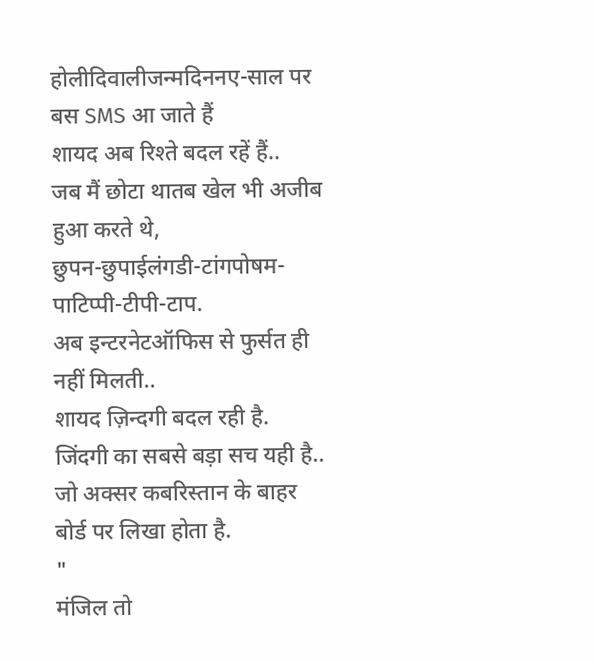होलीदिवालीजन्मदिननए-साल पर बस SMS आ जाते हैं
शायद अब रिश्ते बदल रहें हैं..
जब मैं छोटा थातब खेल भी अजीब हुआ करते थे,
छुपन-छुपाईलंगडी-टांगपोषम-पाटिप्पी-टीपी-टाप.
अब इन्टरनेटऑफिस से फुर्सत ही नहीं मिलती..
शायद ज़िन्दगी बदल रही है.
जिंदगी का सबसे बड़ा सच यही है.. जो अक्सर कबरिस्तान के बाहर बोर्ड पर लिखा होता है.
"
मंजिल तो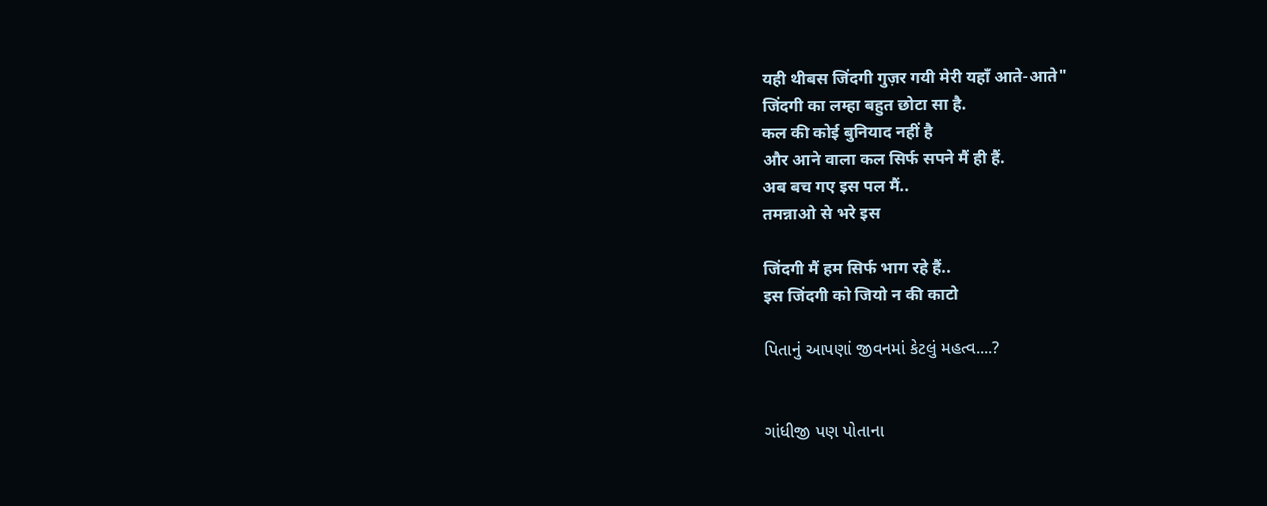यही थीबस जिंदगी गुज़र गयी मेरी यहाँ आते-आते"
जिंदगी का लम्हा बहुत छोटा सा है.
कल की कोई बुनियाद नहीं है
और आने वाला कल सिर्फ सपने मैं ही हैं.
अब बच गए इस पल मैं..
तमन्नाओ से भरे इस

जिंदगी मैं हम सिर्फ भाग रहे हैं..
इस जिंदगी को जियो न की काटो

પિતાનું આપણાં જીવનમાં કેટલું મહત્વ....?


ગાંધીજી પણ પોતાના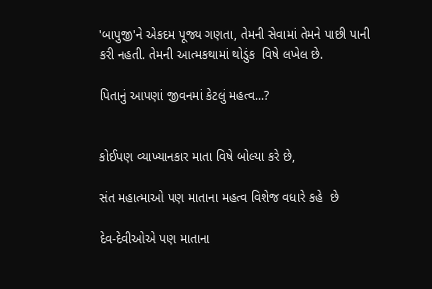'બાપુજી'ને એકદમ પૂજ્ય ગણતા, તેમની સેવામાં તેમને પાછી પાની કરી નહતી. તેમની આત્મકથામાં થોડુંક  વિષે લખેલ છે.

પિતાનું આપણાં જીવનમાં કેટલું મહત્વ...?


કોઈપણ વ્યાખ્યાનકાર માતા વિષે બોલ્યા કરે છે,

સંત મહાત્માઓ પણ માતાના મહત્વ વિશેજ વધારે કહે  છે

દેવ-દેવીઓએ પણ માતાના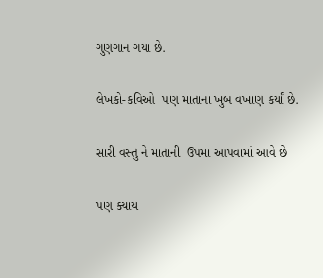ગુણગાન ગયા છે.

લેખકો-કવિઓ  પણ માતાના ખુબ વખાણ કર્યાં છે.

સારી વસ્તુ ને માતાની  ઉપમા આપવામાં આવે છે

પણ ક્યાય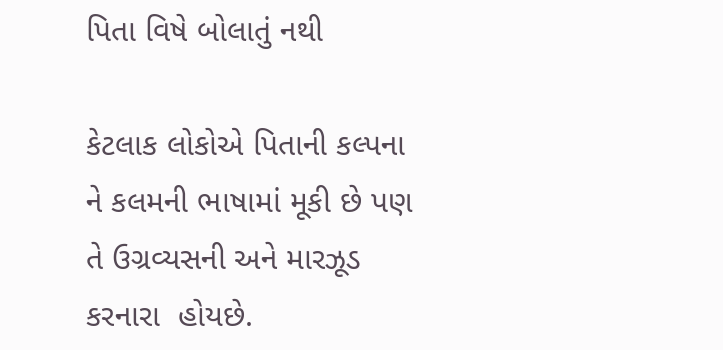પિતા વિષે બોલાતું નથી

કેટલાક લોકોએ પિતાની કલ્પના ને કલમની ભાષામાં મૂકી છે પણ
તે ઉગ્રવ્યસની અને મારઝૂડ કરનારા  હોયછે.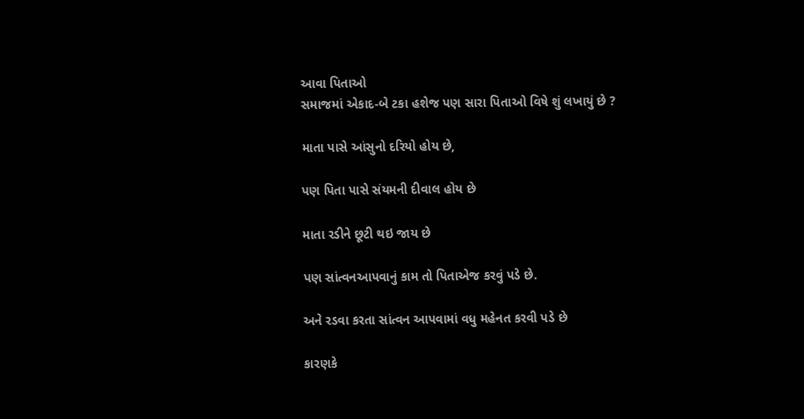આવા પિતાઓ
સમાજમાં એકાદ-બે ટકા હશેજ પણ સારા પિતાઓ વિષે શું લખાયું છે ?

માતા પાસે આંસુનો દરિયો હોય છે,

પણ પિતા પાસે સંયમની દીવાલ હોય છે

માતા રડીને છૂટી થઇ જાય છે

પણ સાંત્વનઆપવાનું કામ તો પિતાએજ કરવું પડે છે.

અને રડવા કરતા સાંત્વન આપવામાં વધુ મહેનત કરવી પડે છે

કારણકે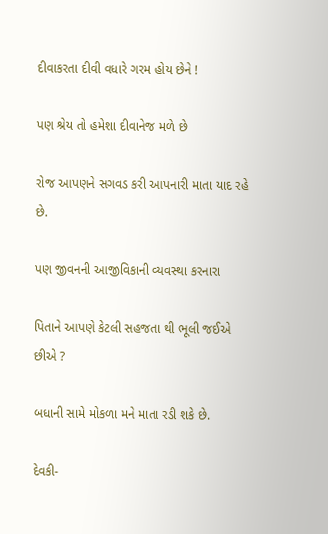દીવાકરતા દીવી વધારે ગરમ હોય છેને !

પણ શ્રેય તો હમેશા દીવાનેજ મળે છે

રોજ આપણને સગવડ કરી આપનારી માતા યાદ રહે છે.

પણ જીવનની આજીવિકાની વ્યવસ્થા કરનારા

પિતાને આપણે કેટલી સહજતા થી ભૂલી જઈએ છીએ ?

બધાની સામે મોકળા મને માતા રડી શકે છે.

દેવકી-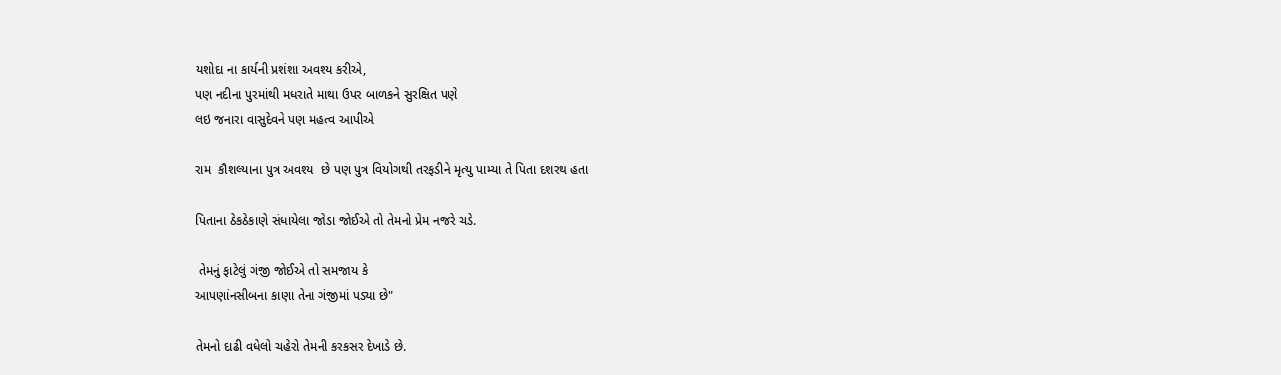યશોદા ના કાર્યની પ્રશંશા અવશ્ય કરીએ,
પણ નદીના પુરમાંથી મધરાતે માથા ઉપર બાળકને સુરક્ષિત પણે
લઇ જનારા વાસુદેવને પણ મહત્વ આપીએ

રામ  કૌશલ્યાના પુત્ર અવશ્ય  છે પણ પુત્ર વિયોગથી તરફડીને મૃત્યુ પામ્યા તે પિતા દશરથ હતા

પિતાના ઠેકઠેકાણે સંધાયેલા જોડા જોઈએ તો તેમનો પ્રેમ નજરે ચડે.

 તેમનું ફાટેલું ગંજી જોઈએ તો સમજાય કે
આપણાંનસીબના કાણા તેના ગંજીમાં પડ્યા છે"

તેમનો દાઢી વધેલો ચહેરો તેમની કરકસર દેખાડે છે.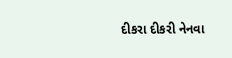દીકરા દીકરી નેનવા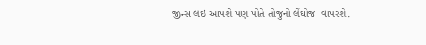જીન્સ લઇ આપશે પણ પોતે તોજુનો લેંઘોજ  વાપરશે.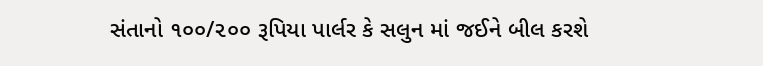સંતાનો ૧૦૦/૨૦૦ રૂપિયા પાર્લર કે સલુન માં જઈને બીલ કરશે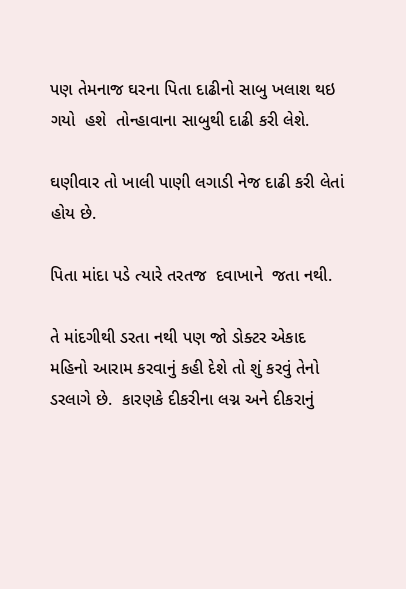પણ તેમનાજ ઘરના પિતા દાઢીનો સાબુ ખલાશ થઇ ગયો  હશે  તોન્હાવાના સાબુથી દાઢી કરી લેશે.

ઘણીવાર તો ખાલી પાણી લગાડી નેજ દાઢી કરી લેતાં હોય છે.

પિતા માંદા પડે ત્યારે તરતજ  દવાખાને  જતા નથી.

તે માંદગીથી ડરતા નથી પણ જો ડોક્ટર એકાદ મહિનો આરામ કરવાનું કહી દેશે તો શું કરવું તેનો ડરલાગે છે.  કારણકે દીકરીના લગ્ન અને દીકરાનું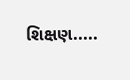શિક્ષણ.....